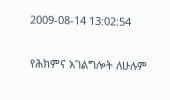2009-08-14 13:02:54

የሕክምና አገልግሎት ለሁሉም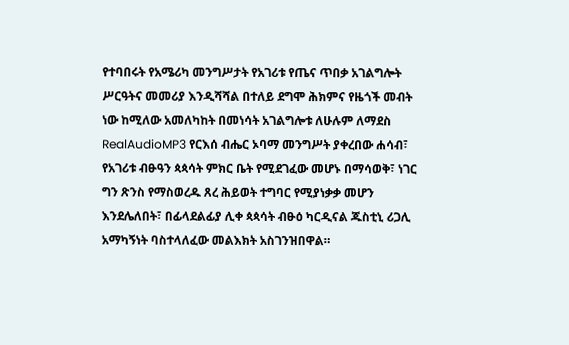የተባበሩት የአሜሪካ መንግሥታት የአገሪቱ የጤና ጥበቃ አገልግሎት ሥርዓትና መመሪያ እንዲሻሻል በተለይ ደግሞ ሕክምና የዜጎች መብት ነው ከሚለው አመለካከት በመነሳት አገልግሎቱ ለሁሉም ለማደስ RealAudioMP3 የርእሰ ብሔር ኦባማ መንግሥት ያቀረበው ሐሳብ፣ የአገሪቱ ብፁዓን ጳጳሳት ምክር ቤት የሚደገፈው መሆኑ በማሳወቅ፣ ነገር ግን ጽንስ የማስወረዱ ጸረ ሕይወት ተግባር የሚያነቃቃ መሆን እንደሌለበት፣ በፊላደልፊያ ሊቀ ጳጳሳት ብፁዕ ካርዲናል ጁስቲኒ ሪጋሊ አማካኝነት ባስተላለፈው መልእክት አስገንዝበዋል።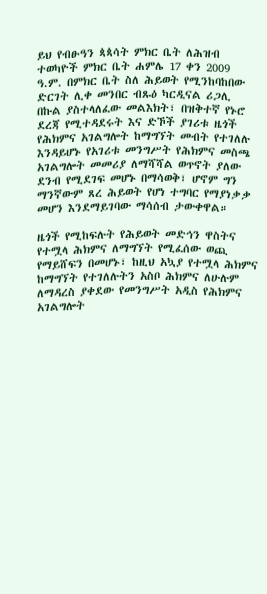ይህ የብፁዓን ጳጳሳት ምክር ቤት ለሕዝብ ተወካዮች ምክር ቤት ሐምሌ 17 ቀን 2009 ዓ.ም. በምክር ቤት ስለ ሕይወት የሚንከባከበው ድርገት ሊቀ መንበር ብጹዕ ካርዲናል ሪጋሊ በኩል ያስተላለፈው መልእክት፣ በዝቅተኛ የኑሮ ደረጃ የሚተዳደሩት እና ድኾች ያገሪቱ ዜጎች የሕክምና አገልግሎት ከማግኘት መብት የተገለሉ እንዳይሆኑ የአገሪቱ መንግሥት የሕክምና መስጫ አገልግሎት መመሪያ ለማሻሻል ወጥኖት ያለው ደንብ የሚደገፍ መሆኑ በማሳወቅ፣ ሆኖም ግን ማንኛውም ጸረ ሕይወት የሆነ ተግባር የማያነቃቃ መሆን እንደማይገባው ማሳሰብ ታውቀዋል።

ዜጎች የሚከፍሉት የሕይወት መድኅን ዋስትና የተሟላ ሕክምና ለማግኘት የሚፈሰው ወጪ የማይሸፍን በመሆኑ፣ ከዚህ አኳያ የተሟላ ሕክምና ከማግኘት የተገለሉትን አስቦ ሕክምና ለሁሉም ለማዳረስ ያቀደው የመንግሥት አዲስ የሕክምና አገልግሎት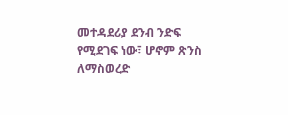መተዳደሪያ ደንብ ንድፍ የሚደገፍ ነው፣ ሆኖም ጽንስ ለማስወረድ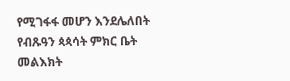የሚገፋፋ መሆን እንደሌለበት የብጹዓን ጳጳሳት ምክር ቤት መልእክት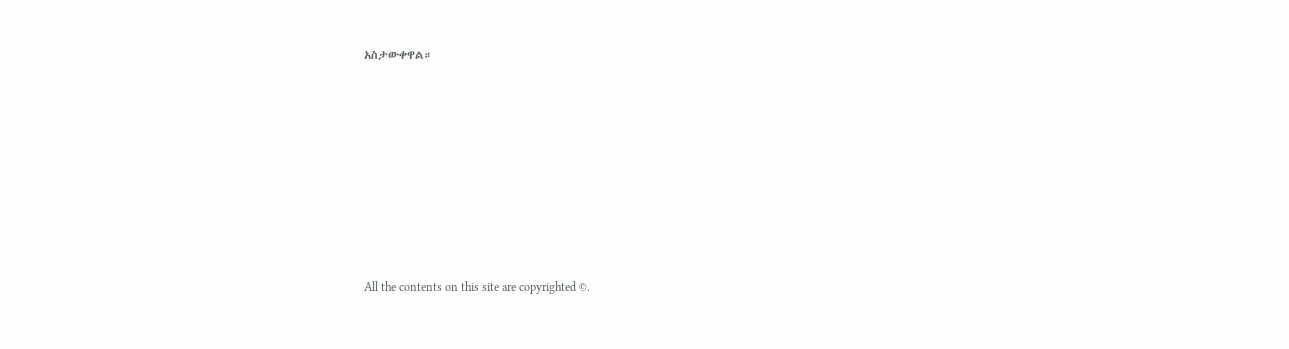አስታውቀዋል።








All the contents on this site are copyrighted ©.